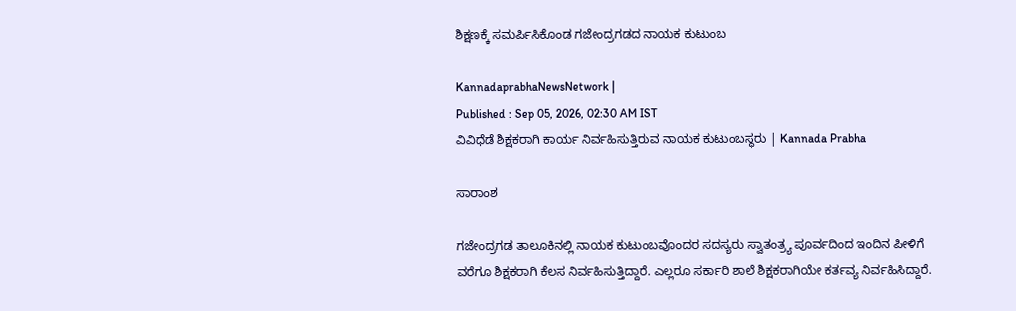ಶಿಕ್ಷಣಕ್ಕೆ ಸಮರ್ಪಿಸಿಕೊಂಡ ಗಜೇಂದ್ರಗಡದ ನಾಯಕ ಕುಟುಂಬ

KannadaprabhaNewsNetwork |
Published : Sep 05, 2026, 02:30 AM IST
ವಿವಿಧೆಡೆ ಶಿಕ್ಷಕರಾಗಿ ಕಾರ್ಯ ನಿರ್ವಹಿಸುತ್ತಿರುವ ನಾಯಕ ಕುಟುಂಬಸ್ಥರು | Kannada Prabha

ಸಾರಾಂಶ

ಗಜೇಂದ್ರಗಡ ತಾಲೂಕಿನಲ್ಲಿ ನಾಯಕ ಕುಟುಂಬವೊಂದರ ಸದಸ್ಯರು ಸ್ವಾತಂತ್ರ್ಯ ಪೂರ್ವದಿಂದ ಇಂದಿನ ಪೀಳಿಗೆ ವರೆಗೂ ಶಿಕ್ಷಕರಾಗಿ ಕೆಲಸ ನಿರ್ವಹಿಸುತ್ತಿದ್ದಾರೆ. ಎಲ್ಲರೂ ಸರ್ಕಾರಿ ಶಾಲೆ ಶಿಕ್ಷಕರಾಗಿಯೇ ಕರ್ತವ್ಯ ನಿರ್ವಹಿಸಿದ್ದಾರೆ.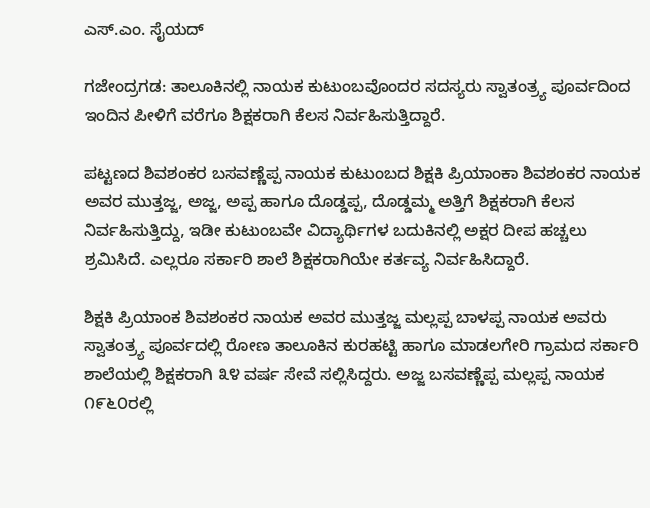ಎಸ್.ಎಂ. ಸೈಯದ್

ಗಜೇಂದ್ರಗಡ: ತಾಲೂಕಿನಲ್ಲಿ ನಾಯಕ ಕುಟುಂಬವೊಂದರ ಸದಸ್ಯರು ಸ್ವಾತಂತ್ರ್ಯ ಪೂರ್ವದಿಂದ ಇಂದಿನ ಪೀಳಿಗೆ ವರೆಗೂ ಶಿಕ್ಷಕರಾಗಿ ಕೆಲಸ ನಿರ್ವಹಿಸುತ್ತಿದ್ದಾರೆ.

ಪಟ್ಟಣದ ಶಿವಶಂಕರ ಬಸವಣ್ಣೆಪ್ಪ ನಾಯಕ ಕುಟುಂಬದ ಶಿಕ್ಷಕಿ ಪ್ರಿಯಾಂಕಾ ಶಿವಶಂಕರ ನಾಯಕ ಅವರ ಮುತ್ತಜ್ಜ, ಅಜ್ಜ, ಅಪ್ಪ ಹಾಗೂ ದೊಡ್ಡಪ್ಪ, ದೊಡ್ಡಮ್ಮ ಅತ್ತಿಗೆ ಶಿಕ್ಷಕರಾಗಿ ಕೆಲಸ ನಿರ್ವಹಿಸುತ್ತಿದ್ದು, ಇಡೀ ಕುಟುಂಬವೇ ವಿದ್ಯಾರ್ಥಿಗಳ ಬದುಕಿನಲ್ಲಿ ಅಕ್ಷರ ದೀಪ ಹಚ್ಚಲು ಶ್ರಮಿಸಿದೆ. ಎಲ್ಲರೂ ಸರ್ಕಾರಿ ಶಾಲೆ ಶಿಕ್ಷಕರಾಗಿಯೇ ಕರ್ತವ್ಯ ನಿರ್ವಹಿಸಿದ್ದಾರೆ.

ಶಿಕ್ಷಕಿ ಪ್ರಿಯಾಂಕ ಶಿವಶಂಕರ ನಾಯಕ ಅವರ ಮುತ್ತಜ್ಜ ಮಲ್ಲಪ್ಪ ಬಾಳಪ್ಪ ನಾಯಕ ಅವರು ಸ್ವಾತಂತ್ರ್ಯ ಪೂರ್ವದಲ್ಲಿ ರೋಣ ತಾಲೂಕಿನ ಕುರಹಟ್ಟಿ ಹಾಗೂ ಮಾಡಲಗೇರಿ ಗ್ರಾಮದ ಸರ್ಕಾರಿ ಶಾಲೆಯಲ್ಲಿ ಶಿಕ್ಷಕರಾಗಿ ೩೪ ವರ್ಷ ಸೇವೆ ಸಲ್ಲಿಸಿದ್ದರು. ಅಜ್ಜ ಬಸವಣ್ಣೆಪ್ಪ ಮಲ್ಲಪ್ಪ ನಾಯಕ ೧೯೬೦ರಲ್ಲಿ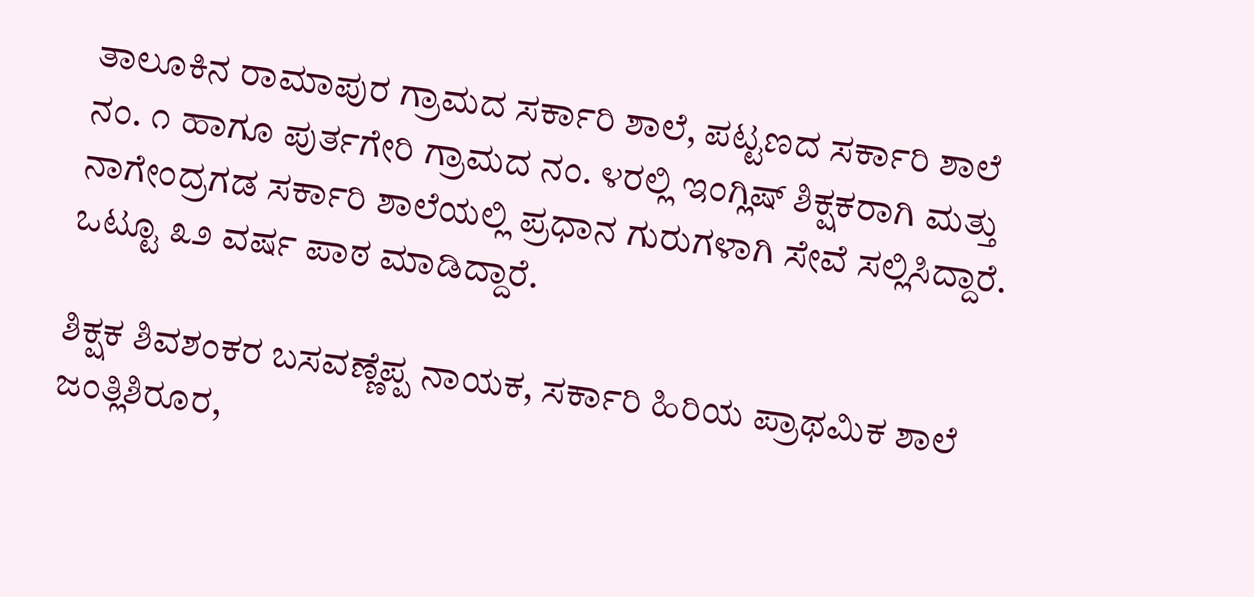ತಾಲೂಕಿನ ರಾಮಾಪುರ ಗ್ರಾಮದ ಸರ್ಕಾರಿ ಶಾಲೆ, ಪಟ್ಟಣದ ಸರ್ಕಾರಿ ಶಾಲೆ ನಂ. ೧ ಹಾಗೂ ಪುರ್ತಗೇರಿ ಗ್ರಾಮದ ನಂ. ೪ರಲ್ಲಿ ಇಂಗ್ಲಿಷ್ ಶಿಕ್ಷಕರಾಗಿ ಮತ್ತು ನಾಗೇಂದ್ರಗಡ ಸರ್ಕಾರಿ ಶಾಲೆಯಲ್ಲಿ ಪ್ರಧಾನ ಗುರುಗಳಾಗಿ ಸೇವೆ ಸಲ್ಲಿಸಿದ್ದಾರೆ. ಒಟ್ಟೂ ೩೨ ವರ್ಷ ಪಾಠ ಮಾಡಿದ್ದಾರೆ.

ಶಿಕ್ಷಕ ಶಿವಶಂಕರ ಬಸವಣ್ಣೆಪ್ಪ ನಾಯಕ, ಸರ್ಕಾರಿ ಹಿರಿಯ ಪ್ರಾಥಮಿಕ ಶಾಲೆ ಜಂತ್ಲಿಶಿರೂರ,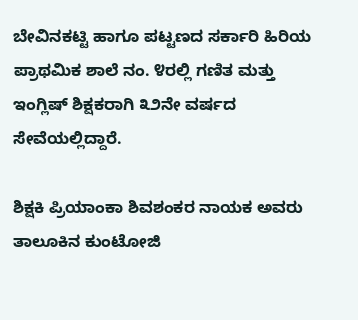ಬೇವಿನಕಟ್ಟಿ ಹಾಗೂ ಪಟ್ಟಣದ ಸರ್ಕಾರಿ ಹಿರಿಯ ಪ್ರಾಥಮಿಕ ಶಾಲೆ ನಂ. ೪ರಲ್ಲಿ ಗಣಿತ ಮತ್ತು ಇಂಗ್ಲಿಷ್ ಶಿಕ್ಷಕರಾಗಿ ೩೨ನೇ ವರ್ಷದ ಸೇವೆಯಲ್ಲಿದ್ದಾರೆ.

ಶಿಕ್ಷಕಿ ಪ್ರಿಯಾಂಕಾ ಶಿವಶಂಕರ ನಾಯಕ ಅವರು ತಾಲೂಕಿನ ಕುಂಟೋಜಿ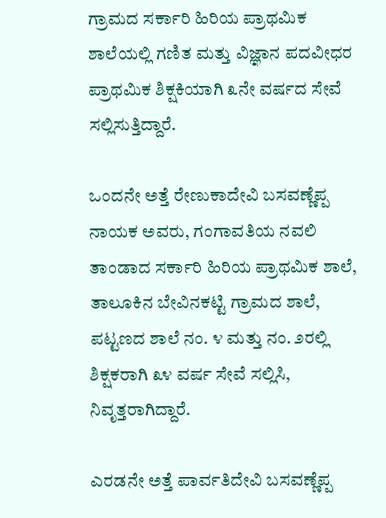ಗ್ರಾಮದ ಸರ್ಕಾರಿ ಹಿರಿಯ ಪ್ರಾಥಮಿಕ ಶಾಲೆಯಲ್ಲಿ ಗಣಿತ ಮತ್ತು ವಿಜ್ಞಾನ ಪದವೀಧರ ಪ್ರಾಥಮಿಕ ಶಿಕ್ಷಕಿಯಾಗಿ ೩ನೇ ವರ್ಷದ ಸೇವೆ ಸಲ್ಲಿಸುತ್ತಿದ್ದಾರೆ.

ಒಂದನೇ ಅತ್ತೆ ರೇಣುಕಾದೇವಿ ಬಸವಣ್ಣೆಪ್ಪ ನಾಯಕ ಅವರು, ಗಂಗಾವತಿಯ ನವಲಿ ತಾಂಡಾದ ಸರ್ಕಾರಿ ಹಿರಿಯ ಪ್ರಾಥಮಿಕ ಶಾಲೆ, ತಾಲೂಕಿನ ಬೇವಿನಕಟ್ಟಿ ಗ್ರಾಮದ ಶಾಲೆ, ಪಟ್ಟಣದ ಶಾಲೆ ನಂ. ೪ ಮತ್ತು ನಂ. ೨ರಲ್ಲಿ ಶಿಕ್ಷಕರಾಗಿ ೩೪ ವರ್ಷ ಸೇವೆ ಸಲ್ಲಿಸಿ, ನಿವೃತ್ತರಾಗಿದ್ದಾರೆ.

ಎರಡನೇ ಅತ್ತೆ ಪಾರ್ವತಿದೇವಿ ಬಸವಣ್ಣೆಪ್ಪ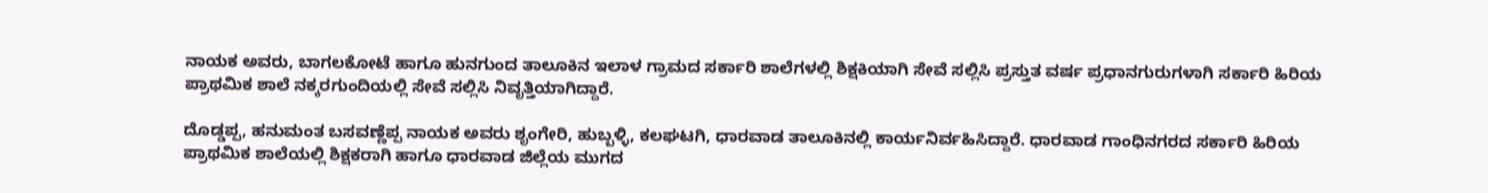ನಾಯಕ ಅವರು, ಬಾಗಲಕೋಟೆ ಹಾಗೂ ಹುನಗುಂದ ತಾಲೂಕಿನ ಇಲಾಳ ಗ್ರಾಮದ ಸರ್ಕಾರಿ ಶಾಲೆಗಳಲ್ಲಿ ಶಿಕ್ಷಕಿಯಾಗಿ ಸೇವೆ ಸಲ್ಲಿಸಿ ಪ್ರಸ್ತುತ ವರ್ಷ ಪ್ರಧಾನಗುರುಗಳಾಗಿ ಸರ್ಕಾರಿ ಹಿರಿಯ ಪ್ರಾಥಮಿಕ ಶಾಲೆ ನಕ್ಕರಗುಂದಿಯಲ್ಲಿ ಸೇವೆ ಸಲ್ಲಿಸಿ ನಿವೃತ್ತಿಯಾಗಿದ್ದಾರೆ.

ದೊಡ್ಡಪ್ಪ, ಹನುಮಂತ ಬಸವಣ್ಣೆಪ್ಪ ನಾಯಕ ಅವರು ಶೃಂಗೇರಿ, ಹುಬ್ಬಳ್ಳಿ, ಕಲಘಟಗಿ, ಧಾರವಾಡ ತಾಲೂಕಿನಲ್ಲಿ ಕಾರ್ಯನಿರ್ವಹಿಸಿದ್ದಾರೆ. ಧಾರವಾಡ ಗಾಂಧಿನಗರದ ಸರ್ಕಾರಿ ಹಿರಿಯ ಪ್ರಾಥಮಿಕ ಶಾಲೆಯಲ್ಲಿ ಶಿಕ್ಷಕರಾಗಿ ಹಾಗೂ ಧಾರವಾಡ ಜಿಲ್ಲೆಯ ಮುಗದ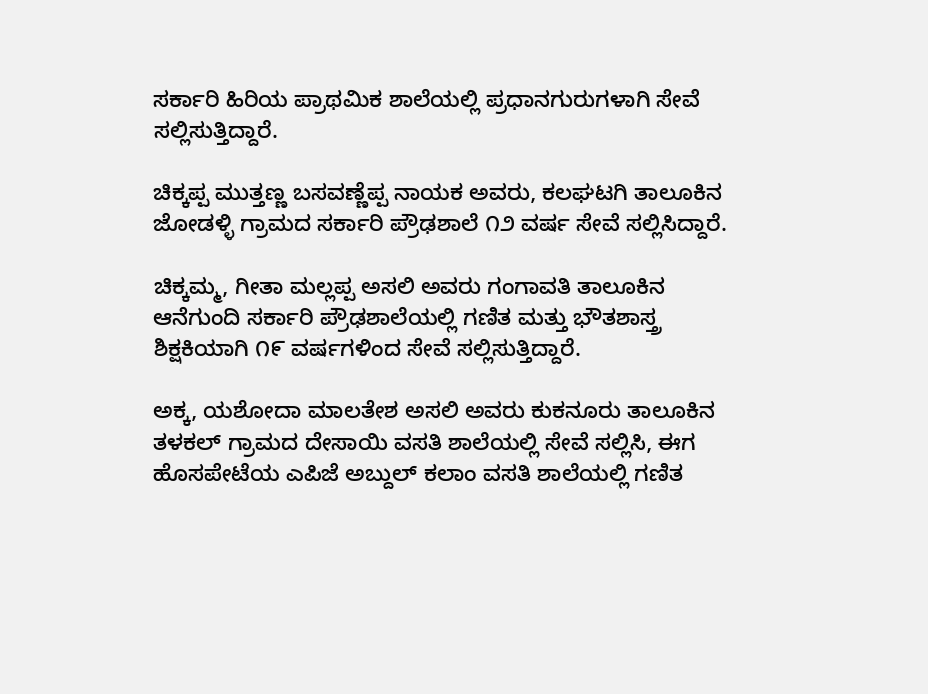ಸರ್ಕಾರಿ ಹಿರಿಯ ಪ್ರಾಥಮಿಕ ಶಾಲೆಯಲ್ಲಿ ಪ್ರಧಾನಗುರುಗಳಾಗಿ ಸೇವೆ ಸಲ್ಲಿಸುತ್ತಿದ್ದಾರೆ.

ಚಿಕ್ಕಪ್ಪ ಮುತ್ತಣ್ಣ ಬಸವಣ್ಣೆಪ್ಪ ನಾಯಕ ಅವರು, ಕಲಘಟಗಿ ತಾಲೂಕಿನ ಜೋಡಳ್ಳಿ ಗ್ರಾಮದ ಸರ್ಕಾರಿ ಪ್ರೌಢಶಾಲೆ ೧೨ ವರ್ಷ ಸೇವೆ ಸಲ್ಲಿಸಿದ್ದಾರೆ.

ಚಿಕ್ಕಮ್ಮ, ಗೀತಾ ಮಲ್ಲಪ್ಪ ಅಸಲಿ ಅವರು ಗಂಗಾವತಿ ತಾಲೂಕಿನ ಆನೆಗುಂದಿ ಸರ್ಕಾರಿ ಪ್ರೌಢಶಾಲೆಯಲ್ಲಿ ಗಣಿತ ಮತ್ತು ಭೌತಶಾಸ್ತ್ರ ಶಿಕ್ಷಕಿಯಾಗಿ ೧೯ ವರ್ಷಗಳಿಂದ ಸೇವೆ ಸಲ್ಲಿಸುತ್ತಿದ್ದಾರೆ.

ಅಕ್ಕ, ಯಶೋದಾ ಮಾಲತೇಶ ಅಸಲಿ ಅವರು ಕುಕನೂರು ತಾಲೂಕಿನ ತಳಕಲ್ ಗ್ರಾಮದ ದೇಸಾಯಿ ವಸತಿ ಶಾಲೆಯಲ್ಲಿ ಸೇವೆ ಸಲ್ಲಿಸಿ, ಈಗ ಹೊಸಪೇಟೆಯ ಎಪಿಜೆ ಅಬ್ದುಲ್ ಕಲಾಂ ವಸತಿ ಶಾಲೆಯಲ್ಲಿ ಗಣಿತ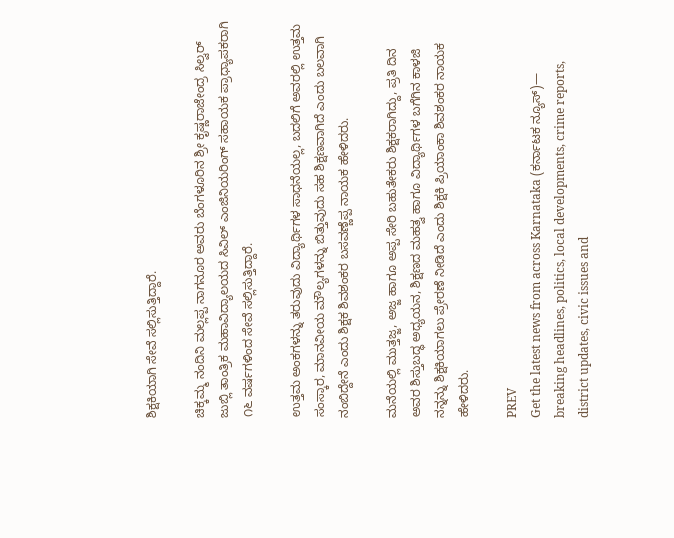ಶಿಕ್ಷಕಿಯಾಗಿ ಸೇವೆ ಸಲ್ಲಿಸುತ್ತಿದ್ದಾರೆ.

ಚಿಕ್ಕಮ್ಮ ನಂದಿನಿ ಮಲ್ಲಪ್ಪ ನಾಗನೂರ ಅವರು ಬೆಂಗಳೂರಿನ ಶ್ರೀ ಕೃಷ್ಣರಾಜೇಂದ್ರ ಸಿಲ್ವರ್ ಜುಬ್ಲಿ ತಾಂತ್ರಿಕ ಮಹಾವಿದ್ಯಾಲಯದ ಸಿವಿಲ್ ಎಂಜಿನಿಯರಿಂಗ್ ಸಹಾಯಕ ಪ್ರಾಧ್ಯಾಪಕರಾಗಿ ೧೬ ವರ್ಷಗಳಿಂದ ಸೇವೆ ಸಲ್ಲಿಸುತ್ತಿದ್ದಾರೆ.

ಉತ್ತಮ ಅಂಕಗಳನ್ನು ತರುವುದು ವಿದ್ಯಾರ್ಥಿಗಳ ಸಾಧನೆಯಲ್ಲ, ಬದಲಿಗೆ ಅವರಲ್ಲಿ ಉತ್ತಮ ಸಂಸ್ಕಾರ, ಮಾನವೀಯ ಮೌಲ್ಯಗಳನ್ನು ಬಿತ್ತುವುದು ಸಹ ಶಿಕ್ಷಣವಾಗಿದೆ ಎಂದು ಬಲವಾಗಿ ನಂಬಿದ್ದೇನೆ ಎಂದು ಶಿಕ್ಷಕ ಶಿವಶಂಕರ ಬಸವಣ್ಣೆಪ್ಪ ನಾಯಕ ಹೇಳಿದರು.

ಮನೆಯಲ್ಲಿ ಮುತ್ತಜ್ಜ, ಅಜ್ಜ ಹಾಗೂ ಅಪ್ಪ ಸೇರಿ ಬಹುತೇಕರು ಶಿಕ್ಷಕರಾಗಿದ್ದು, ಪ್ರತಿ ದಿನ ಅವರ ಶಿಸ್ತುಬದ್ಧ ಅಧ್ಯಯನ, ಶಿಕ್ಷಣದ ಮಹತ್ವ ಹಾಗೂ ವಿದ್ಯಾರ್ಥಿಗಳ ಬಗೆಗಿನ ಕಾಳಜಿ ನನ್ನನ್ನು ಶಿಕ್ಷಕಿಯಾಗಲು ಪ್ರೇರಣೆ ನೀಡಿದೆ ಎಂದು ಶಿಕ್ಷಕಿ ಪ್ರಿಯಾಂಕಾ ಶಿವಶಂಕರ ನಾಯಕ ಹೇಳಿದರು.

PREV
Get the latest news from across Karnataka (ಕರ್ನಾಟಕ ನ್ಯೂಸ್)— breaking headlines, politics, local developments, crime reports, district updates, civic issues and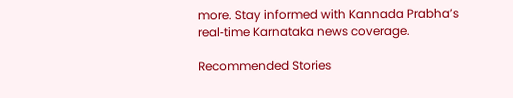more. Stay informed with Kannada Prabha’s real‑time Karnataka news coverage.

Recommended Stories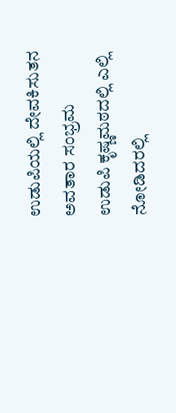ಉಡುಪಿಯಲ್ಲಿ ದೇವಕಿಸುತನ ಅವತಾರ ಸಂಭ್ರಮ
ಉಡುಪಿ ಕೃಷ್ಣಮಠದಲ್ಲಿ ಎಲ್ಲಿ ನೋಡಿದರಲ್ಲಿ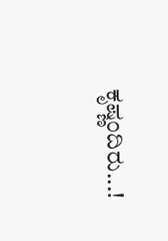ಕೃಷ್ಣಂದಿರು...!